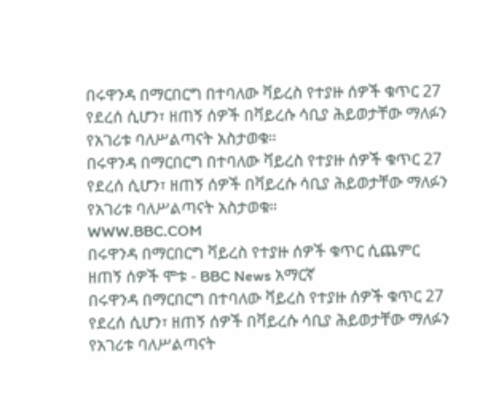በሩዋንዳ በማርበርግ በተባለው ቫይረስ የተያዙ ሰዎች ቁጥር 27 የደረሰ ሲሆን፣ ዘጠኝ ሰዎች በቫይረሱ ሳቢያ ሕይወታቸው ማለፉን የአገሪቱ ባለሥልጣናት አስታወቁ።
በሩዋንዳ በማርበርግ በተባለው ቫይረስ የተያዙ ሰዎች ቁጥር 27 የደረሰ ሲሆን፣ ዘጠኝ ሰዎች በቫይረሱ ሳቢያ ሕይወታቸው ማለፉን የአገሪቱ ባለሥልጣናት አስታወቁ።
WWW.BBC.COM
በሩዋንዳ በማርበርግ ቫይረስ የተያዙ ሰዎች ቁጥር ሲጨምር ዘጠኝ ሰዎች ሞቱ - BBC News አማርኛ
በሩዋንዳ በማርበርግ በተባለው ቫይረስ የተያዙ ሰዎች ቁጥር 27 የደረሰ ሲሆን፣ ዘጠኝ ሰዎች በቫይረሱ ሳቢያ ሕይወታቸው ማለፉን የአገሪቱ ባለሥልጣናት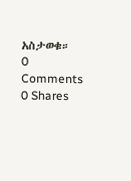አስታወቁ።
0 Comments 0 Shares